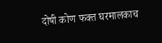दोषी कोण फक्त घरमालकाच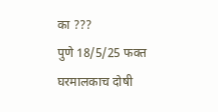का ???
पुणे 18/5/25 फक्त घरमालकाच दोषी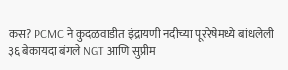कस? PCMC ने कुदळवाडीत इंद्रायणी नदीच्या पूररेषेमध्ये बांधलेली ३६ बेकायदा बंगले NGT आणि सुप्रीम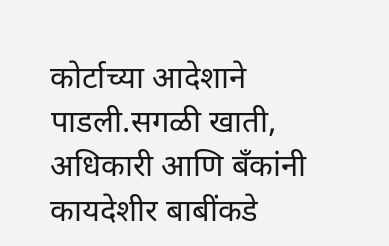कोर्टाच्या आदेशाने पाडली.सगळी खाती, अधिकारी आणि बँकांनी कायदेशीर बाबींकडे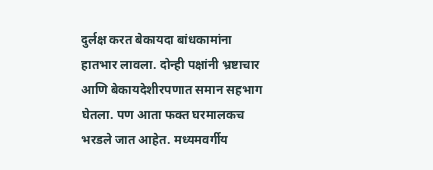दुर्लक्ष करत बेकायदा बांधकामांना हातभार लावला. दोन्ही पक्षांनी भ्रष्टाचार आणि बेकायदेशीरपणात समान सहभाग घेतला. पण आता फक्त घरमालकच भरडले जात आहेत. मध्यमवर्गीय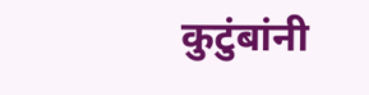कुटुंबांनी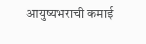आयुष्यभराची कमाई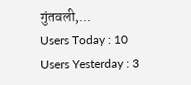गुंतवली,…
Users Today : 10
Users Yesterday : 3